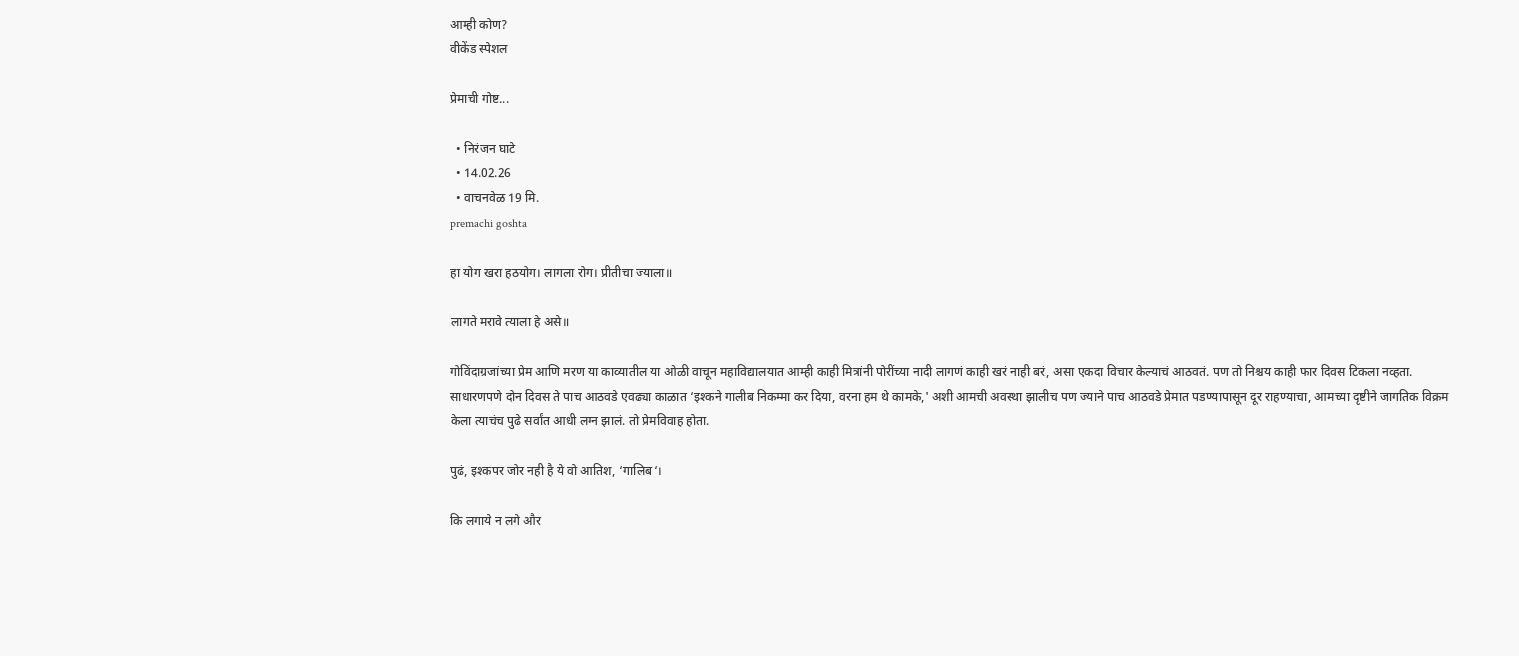आम्ही कोण?
वीकेंड स्पेशल

प्रेमाची गोष्ट...

  • निरंजन घाटे
  • 14.02.26
  • वाचनवेळ 19 मि.
premachi goshta

हा योग खरा हठयोग। लागला रोग। प्रीतीचा ज्याला॥

लागते मरावे त्याला हे असे॥

गोविंदाग्रजांच्या प्रेम आणि मरण या काव्यातील या ओळी वाचून महाविद्यालयात आम्ही काही मित्रांनी पोरींच्या नादी लागणं काही खरं नाही बरं, असा एकदा विचार केल्याचं आठवतं. पण तो निश्चय काही फार दिवस टिकला नव्हता. साधारणपणे दोन दिवस ते पाच आठवडे एवढ्या काळात ‘इश्कने गालीब निकम्मा कर दिया, वरना हम थे कामके,' अशी आमची अवस्था झालीच पण ज्याने पाच आठवडे प्रेमात पडण्यापासून दूर राहण्याचा, आमच्या दृष्टीने जागतिक विक्रम केला त्याचंच पुढे सर्वांत आधी लग्न झालं. तो प्रेमविवाह होता.

पुढं, इश्कपर जोर नही है ये वो आतिश, ‘गालिब‘।

कि लगाये न लगे और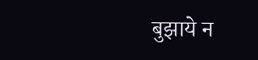बुझाये न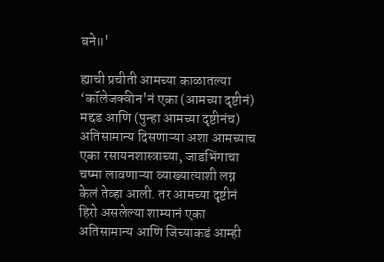बने॥'

ह्याची प्रचीती आमच्या काळातल्या ‘कॉलेजक्वीन'नं एका (आमच्या दृष्टीनं) मद्दड आणि (पुन्हा आमच्या दृष्टीनंच) अतिसामान्य दिसणाऱ्या अशा आमच्याच एका रसायनशास्त्राच्या, जाडभिंगाचा चष्मा लावणाऱ्या व्याख्यात्याशी लग्न केलं तेव्हा आली. तर आमच्या दृष्टीनं हिरो असलेल्या शाम्यानं एका अतिसामान्य आणि जिच्याकडं आम्ही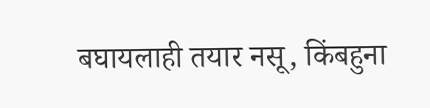बघायलाही तयार नसू, किंबहुना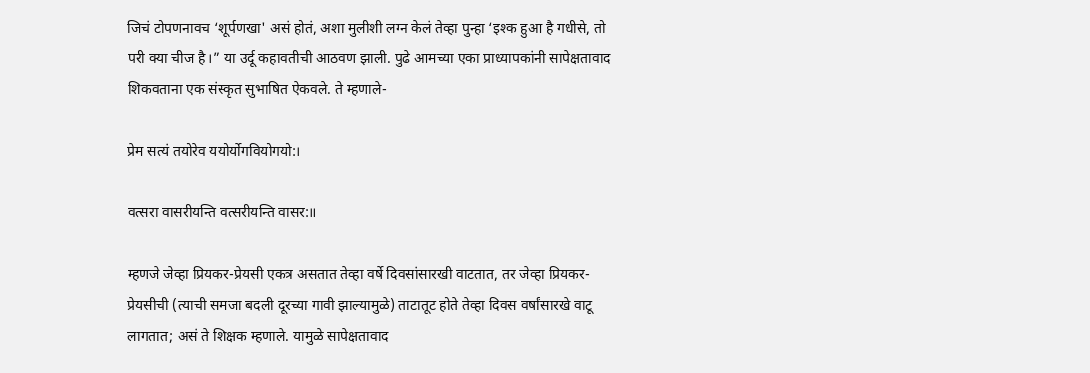जिचं टोपणनावच ‘शूर्पणखा' असं होतं, अशा मुलीशी लग्न केलं तेव्हा पुन्हा ‘इश्क हुआ है गधीसे, तो परी क्या चीज है।” या उर्दू कहावतीची आठवण झाली. पुढे आमच्या एका प्राध्यापकांनी सापेक्षतावाद शिकवताना एक संस्कृत सुभाषित ऐकवले. ते म्हणाले-

प्रेम सत्यं तयोरेव ययोर्योगवियोगयो:।

वत्सरा वासरीयन्ति वत्सरीयन्ति वासर:॥

म्हणजे जेव्हा प्रियकर-प्रेयसी एकत्र असतात तेव्हा वर्षे दिवसांसारखी वाटतात, तर जेव्हा प्रियकर- प्रेयसीची (त्याची समजा बदली दूरच्या गावी झाल्यामुळे) ताटातूट होते तेव्हा दिवस वर्षांसारखे वाटू लागतात; असं ते शिक्षक म्हणाले. यामुळे सापेक्षतावाद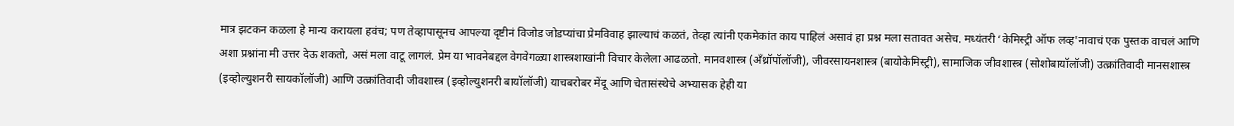मात्र झटकन कळला हे मान्य करायला हवंच; पण तेव्हापासूनच आपल्या दृष्टीनं विजोड जोडप्यांचा प्रेमविवाह झाल्याचं कळतं, तेव्हा त्यांनी एकमेकांत काय पाहिलं असावं हा प्रश्न मला सतावत असेच. मध्यंतरी ‘केमिस्ट्री ऑफ लव्ह'नावाचं एक पुस्तक वाचलं आणि अशा प्रश्नांना मी उत्तर देऊ शकतो, असं मला वाटू लागलं. प्रेम या भावनेबद्दल वेगवेगळ्या शास्त्रशाखांनी विचार केलेला आढळतो. मानवशास्त्र (अँथ्रॉपॉलॉजी), जीवरसायनशास्त्र (बायोकेमिस्ट्री), सामाजिक जीवशास्त्र (सोशोबायॉलॉजी) उत्क्रांतिवादी मानसशास्त्र (इव्होल्युशनरी सायकॉलॉजी) आणि उत्क्रांतिवादी जीवशास्त्र (इव्होल्युशनरी बायॉलॉजी) याचबरोबर मेंदू आणि चेतासंस्थेचे अभ्यासक हेही या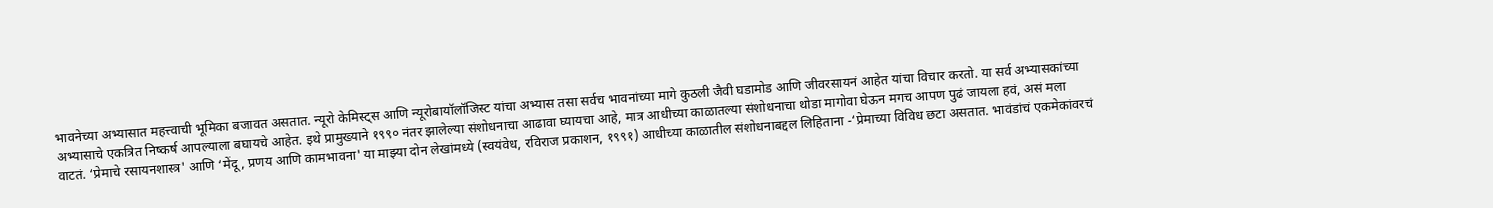भावनेच्या अभ्यासात महत्त्वाची भूमिका बजावत असतात. न्यूरो केमिस्ट्‌‍स आणि न्यूरोबायॉलॉजिस्ट यांचा अभ्यास तसा सर्वच भावनांच्या मागे कुठली जैवी घडामोड आणि जीवरसायनं आहेत यांचा विचार करतो. या सर्व अभ्यासकांच्या अभ्यासाचे एकत्रित निष्कर्ष आपल्याला बघायचे आहेत. इथे प्रामुख्याने १९९० नंतर झालेल्या संशोधनाचा आढावा घ्यायचा आहे, मात्र आधीच्या काळातल्या संशोधनाचा थोडा मागोवा घेऊन मगच आपण पुढं जायला हवं, असं मला वाटतं. ‘प्रेमाचे रसायनशास्त्र' आणि ‘मेंदू, प्रणय आणि कामभावना' या माझ्या दोन लेखांमध्ये (स्वयंवेध, रविराज प्रकाशन, १९९१) आधीच्या काळातील संशोधनाबद्दल लिहिताना -‘प्रेमाच्या विविध छटा असतात. भावंडांचं एकमेकांवरचं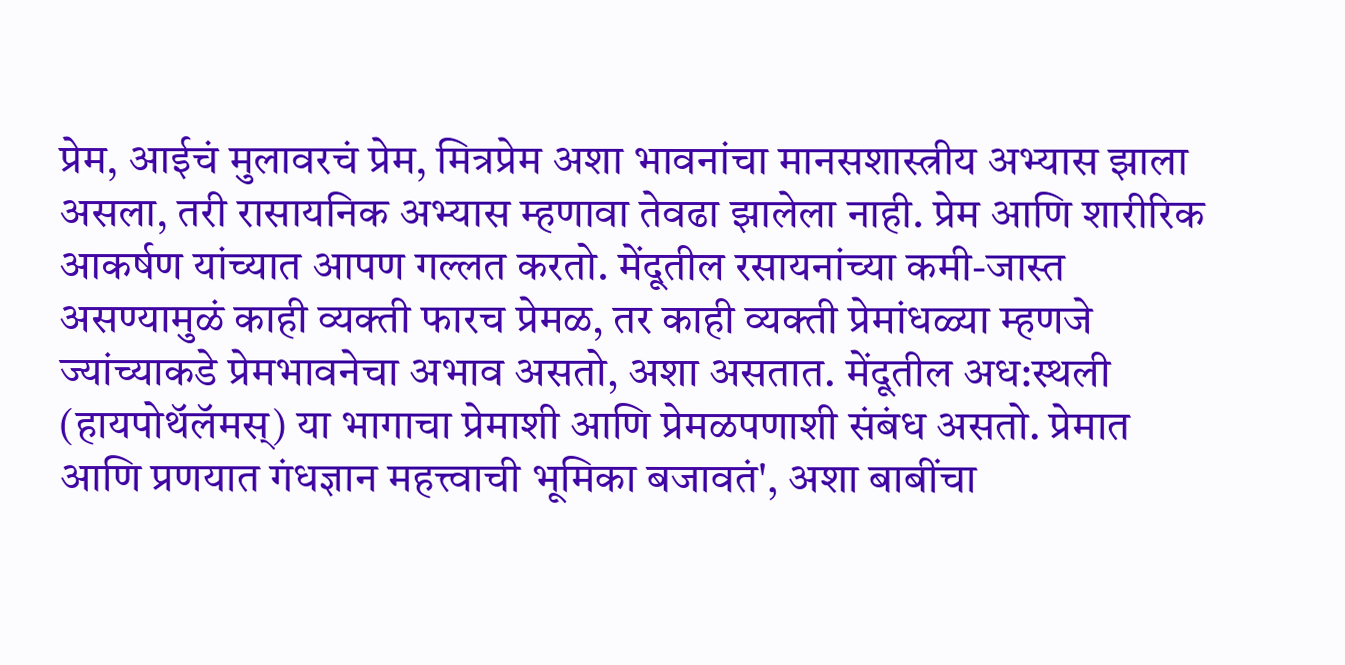प्रेम, आईचं मुलावरचं प्रेम, मित्रप्रेम अशा भावनांचा मानसशास्त्रीय अभ्यास झाला असला, तरी रासायनिक अभ्यास म्हणावा तेवढा झालेला नाही. प्रेम आणि शारीरिक आकर्षण यांच्यात आपण गल्लत करतो. मेंदूतील रसायनांच्या कमी-जास्त असण्यामुळं काही व्यक्ती फारच प्रेमळ, तर काही व्यक्ती प्रेमांधळ्या म्हणजे ज्यांच्याकडे प्रेमभावनेचा अभाव असतो, अशा असतात. मेंदूतील अध:स्थली (हायपोथॅलॅमस्‌‍) या भागाचा प्रेमाशी आणि प्रेमळपणाशी संबंध असतो. प्रेमात आणि प्रणयात गंधज्ञान महत्त्वाची भूमिका बजावतं', अशा बाबींचा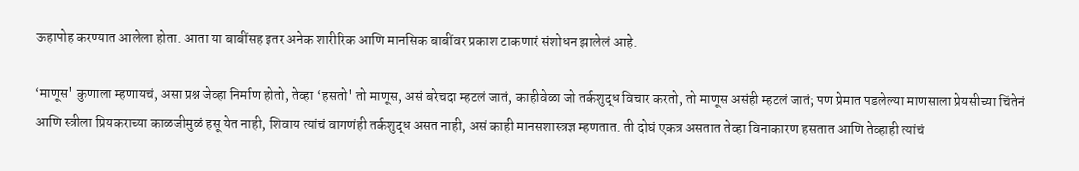ऊहापोह करण्यात आलेला होता. आता या बाबींसह इतर अनेक शारीरिक आणि मानसिक बाबींवर प्रकाश टाकणारं संशोधन झालेलं आहे.

‘माणूस' कुणाला म्हणायचं, असा प्रश्न जेव्हा निर्माण होतो, तेव्हा ‘हसतो' तो माणूस, असं बरेचदा म्हटलं जातं, काहीवेळा जो तर्कशुद्ध विचार करतो, तो माणूस असंही म्हटलं जातं; पण प्रेमात पडलेल्या माणसाला प्रेयसीच्या चिंतेनं आणि स्त्रीला प्रियकराच्या काळजीमुळं हसू येत नाही, शिवाय त्यांचं वागणंही तर्कशुद्ध असत नाही, असं काही मानसशास्त्रज्ञ म्हणतात. ती दोघं एकत्र असतात तेव्हा विनाकारण हसतात आणि तेव्हाही त्यांचं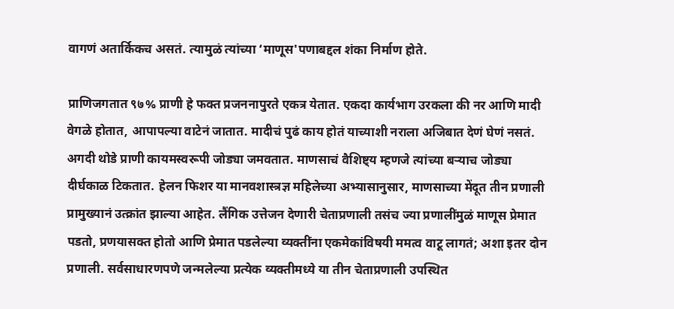वागणं अतार्किकच असतं. त्यामुळं त्यांच्या ‘माणूस'पणाबद्दल शंका निर्माण होते.

प्राणिजगतात ९७% प्राणी हे फक्त प्रजननापुरते एकत्र येतात. एकदा कार्यभाग उरकला की नर आणि मादी वेगळे होतात, आपापल्या वाटेनं जातात. मादीचं पुढं काय होतं याच्याशी नराला अजिबात देणं घेणं नसतं. अगदी थोडे प्राणी कायमस्वरूपी जोड्या जमवतात. माणसाचं वैशिष्ट्य म्हणजे त्यांच्या बऱ्याच जोड्या दीर्घकाळ टिकतात. हेलन फिशर या मानवशास्त्रज्ञ महिलेच्या अभ्यासानुसार, माणसाच्या मेंदूत तीन प्रणाली प्रामुख्यानं उत्क्रांत झाल्या आहेत. लैंगिक उत्तेजन देणारी चेताप्रणाली तसंच ज्या प्रणालींमुळं माणूस प्रेमात पडतो, प्रणयासक्त होतो आणि प्रेमात पडलेल्या व्यक्तींना एकमेकांविषयी ममत्व वाटू लागतं; अशा इतर दोन प्रणाली. सर्वसाधारणपणे जन्मलेल्या प्रत्येक व्यक्तीमध्ये या तीन चेताप्रणाली उपस्थित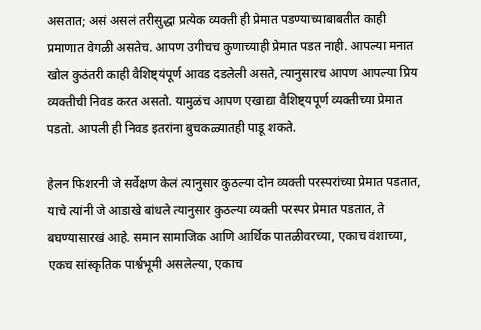असतात; असं असलं तरीसुद्धा प्रत्येक व्यक्ती ही प्रेमात पडण्याच्याबाबतीत काही प्रमाणात वेगळी असतेच. आपण उगीचच कुणाच्याही प्रेमात पडत नाही. आपल्या मनात खोल कुठंतरी काही वैशिष्ट्यंपूर्ण आवड दडलेली असते, त्यानुसारच आपण आपल्या प्रिय व्यक्तीची निवड करत असतो. यामुळंच आपण एखाद्या वैशिष्ट्यपूर्ण व्यक्तीच्या प्रेमात पडतो. आपली ही निवड इतरांना बुचकळ्यातही पाडू शकते.

हेलन फिशरनी जे सर्वेक्षण केलं त्यानुसार कुठल्या दोन व्यक्ती परस्परांच्या प्रेमात पडतात, याचे त्यांनी जे आडाखे बांधले त्यानुसार कुठल्या व्यक्ती परस्पर प्रेमात पडतात, ते बघण्यासारखं आहे. समान सामाजिक आणि आर्थिक पातळीवरच्या, एकाच वंशाच्या, एकच सांस्कृतिक पार्श्वभूमी असलेल्या, एकाच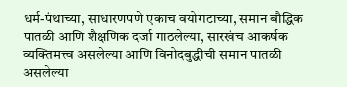धर्म-पंथाच्या, साधारणपणे एकाच वयोगटाच्या, समान बौद्धिक पातळी आणि शैक्षणिक दर्जा गाठलेल्या, सारखंच आकर्षक व्यक्तिमत्त्व असलेल्या आणि विनोदबुद्धीची समान पातळी असलेल्या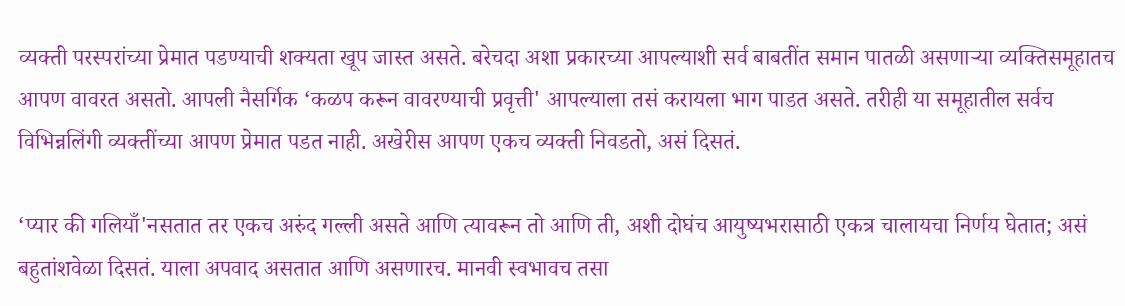व्यक्ती परस्परांच्या प्रेमात पडण्याची शक्यता खूप जास्त असते. बरेचदा अशा प्रकारच्या आपल्याशी सर्व बाबतींत समान पातळी असणाऱ्या व्यक्तिसमूहातच आपण वावरत असतो. आपली नैसर्गिक ‘कळप करून वावरण्याची प्रवृत्ती' आपल्याला तसं करायला भाग पाडत असते. तरीही या समूहातील सर्वच विभिन्नलिंगी व्यक्तींच्या आपण प्रेमात पडत नाही. अखेरीस आपण एकच व्यक्ती निवडतो, असं दिसतं.

‘प्यार की गलियाँ'नसतात तर एकच अरुंद गल्ली असते आणि त्यावरून तो आणि ती, अशी दोघंच आयुष्यभरासाठी एकत्र चालायचा निर्णय घेतात; असं बहुतांशवेळा दिसतं. याला अपवाद असतात आणि असणारच. मानवी स्वभावच तसा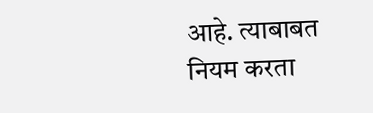आहे. त्याबाबत नियम करता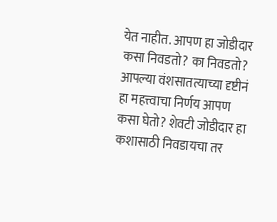येत नाहीत. आपण हा जोडीदार कसा निवडतो? का निवडतो? आपल्या वंशसातत्याच्या दृष्टीनं हा महत्त्वाचा निर्णय आपण कसा घेतो? शेवटी जोडीदार हा कशासाठी निवडायचा तर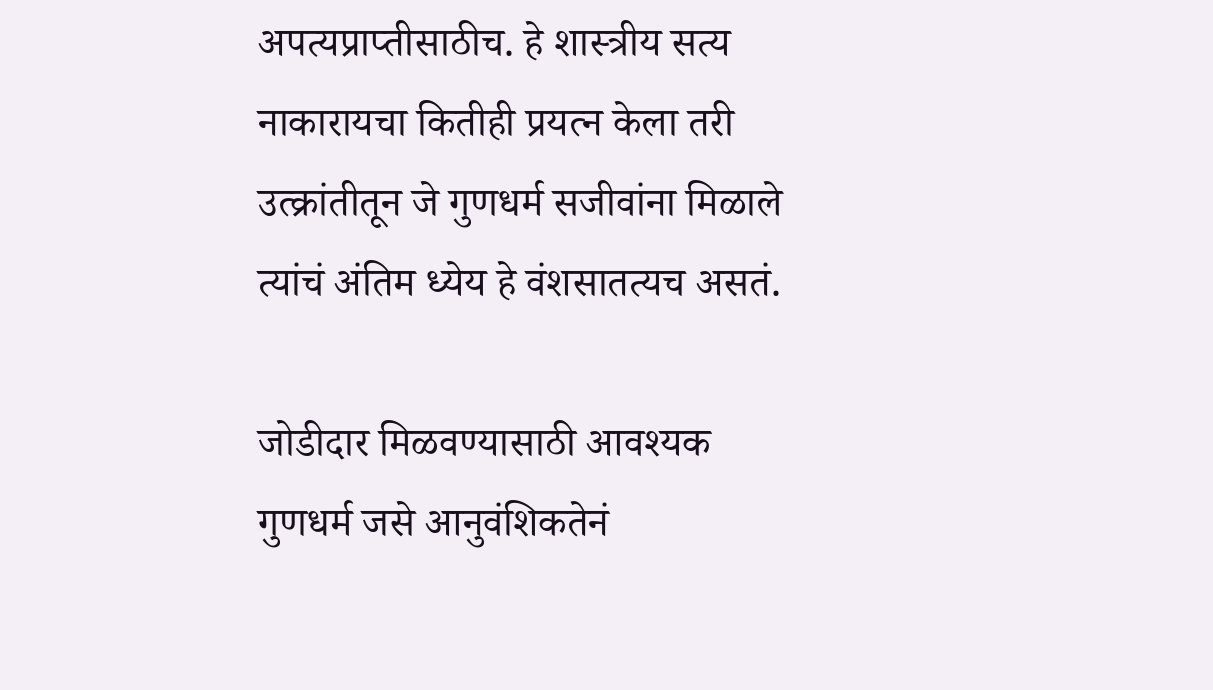अपत्यप्राप्तीसाठीच. हे शास्त्रीय सत्य नाकारायचा कितीही प्रयत्न केला तरी उत्क्रांतीतून जे गुणधर्म सजीवांना मिळाले त्यांचं अंतिम ध्येय हे वंशसातत्यच असतं.

जोडीदार मिळवण्यासाठी आवश्यक गुणधर्म जसे आनुवंशिकतेनं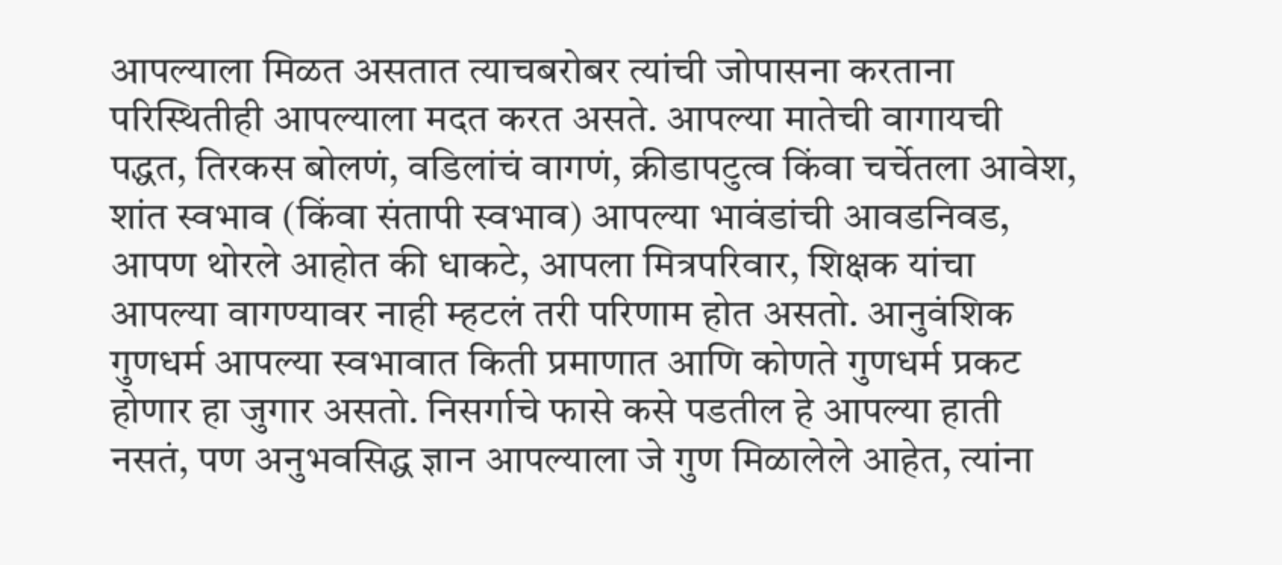आपल्याला मिळत असतात त्याचबरोबर त्यांची जोपासना करताना परिस्थितीही आपल्याला मदत करत असते. आपल्या मातेची वागायची पद्धत, तिरकस बोलणं, वडिलांचं वागणं, क्रीडापटुत्व किंवा चर्चेतला आवेश, शांत स्वभाव (किंवा संतापी स्वभाव) आपल्या भावंडांची आवडनिवड, आपण थोरले आहोत की धाकटे, आपला मित्रपरिवार, शिक्षक यांचा आपल्या वागण्यावर नाही म्हटलं तरी परिणाम होत असतो. आनुवंशिक गुणधर्म आपल्या स्वभावात किती प्रमाणात आणि कोणते गुणधर्म प्रकट होणार हा जुगार असतो. निसर्गाचे फासे कसे पडतील हे आपल्या हाती नसतं, पण अनुभवसिद्ध ज्ञान आपल्याला जे गुण मिळालेले आहेत, त्यांना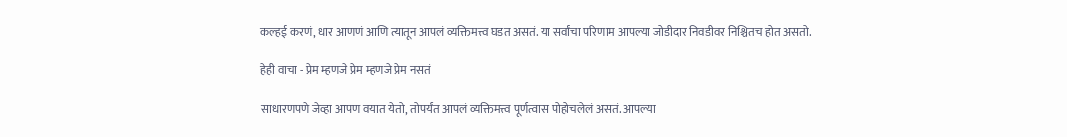कल्हई करणं, धार आणणं आणि त्यातून आपलं व्यक्तिमत्त्व घडत असतं. या सर्वांचा परिणाम आपल्या जोडीदार निवडीवर निश्चितच होत असतो.

हेही वाचा - प्रेम म्हणजे प्रेम म्हणजे प्रेम नसतं

साधारणपणे जेव्हा आपण वयात येतो, तोपर्यंत आपलं व्यक्तिमत्त्व पूर्णत्वास पोहोचलेलं असतं. आपल्या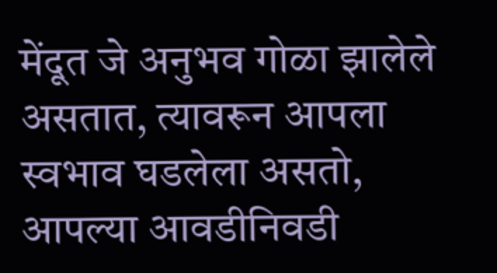मेंदूत जे अनुभव गोळा झालेले असतात, त्यावरून आपला स्वभाव घडलेला असतो, आपल्या आवडीनिवडी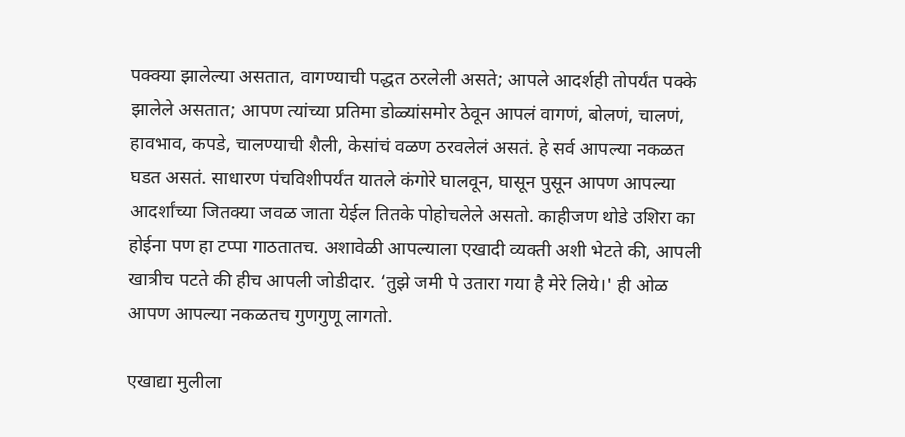पक्क्या झालेल्या असतात, वागण्याची पद्धत ठरलेली असते; आपले आदर्शही तोपर्यंत पक्के झालेले असतात; आपण त्यांच्या प्रतिमा डोळ्यांसमोर ठेवून आपलं वागणं, बोलणं, चालणं, हावभाव, कपडे, चालण्याची शैली, केसांचं वळण ठरवलेलं असतं. हे सर्व आपल्या नकळत घडत असतं. साधारण पंचविशीपर्यंत यातले कंगोरे घालवून, घासून पुसून आपण आपल्या आदर्शांच्या जितक्या जवळ जाता येईल तितके पोहोचलेले असतो. काहीजण थोडे उशिरा का होईना पण हा टप्पा गाठतातच. अशावेळी आपल्याला एखादी व्यक्ती अशी भेटते की, आपली खात्रीच पटते की हीच आपली जोडीदार. ‘तुझे जमी पे उतारा गया है मेरे लिये।' ही ओळ आपण आपल्या नकळतच गुणगुणू लागतो.

एखाद्या मुलीला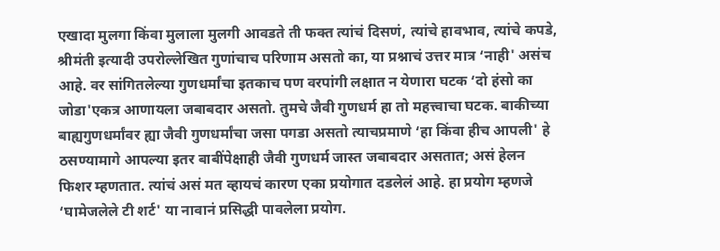एखादा मुलगा किंवा मुलाला मुलगी आवडते ती फक्त त्यांचं दिसणं, त्यांचे हावभाव, त्यांचे कपडे, श्रीमंती इत्यादी उपरोल्लेखित गुणांचाच परिणाम असतो का, या प्रश्नाचं उत्तर मात्र ‘नाही' असंच आहे. वर सांगितलेल्या गुणधर्मांचा इतकाच पण वरपांगी लक्षात न येणारा घटक ‘दो हंसो का जोडा'एकत्र आणायला जबाबदार असतो. तुमचे जैवी गुणधर्म हा तो महत्त्वाचा घटक. बाकीच्या बाह्यगुणधर्मांवर ह्या जैवी गुणधर्मांचा जसा पगडा असतो त्याचप्रमाणे ‘हा किंवा हीच आपली' हे ठसण्यामागे आपल्या इतर बाबींपेक्षाही जैवी गुणधर्म जास्त जबाबदार असतात; असं हेलन फिशर म्हणतात. त्यांचं असं मत व्हायचं कारण एका प्रयोगात दडलेलं आहे. हा प्रयोग म्हणजे ‘घामेजलेले टी शर्ट' या नावानं प्रसिद्धी पावलेला प्रयोग.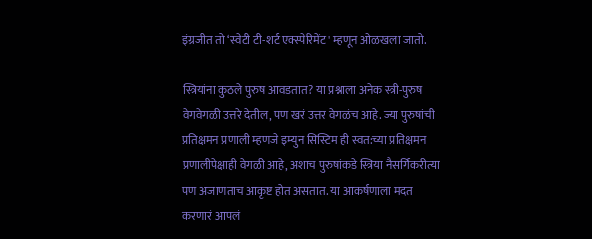इंग्रजीत तो ‘स्वेटी टी-शर्ट एक्स्पेरिमेंट' म्हणून ओळखला जातो.

स्त्रियांना कुठले पुरुष आवडतात? या प्रश्नाला अनेक स्त्री-पुरुष वेगवेगळी उत्तरे देतील, पण खरं उत्तर वेगळंच आहे. ज्या पुरुषांची प्रतिक्षमन प्रणाली म्हणजे इम्युन सिस्टिम ही स्वत:च्या प्रतिक्षमन प्रणालीपेक्षाही वेगळी आहे, अशाच पुरुषांकडे स्त्रिया नैसर्गिकरीत्या पण अजाणताच आकृष्ट होत असतात. या आकर्षणाला मदत करणारं आपलं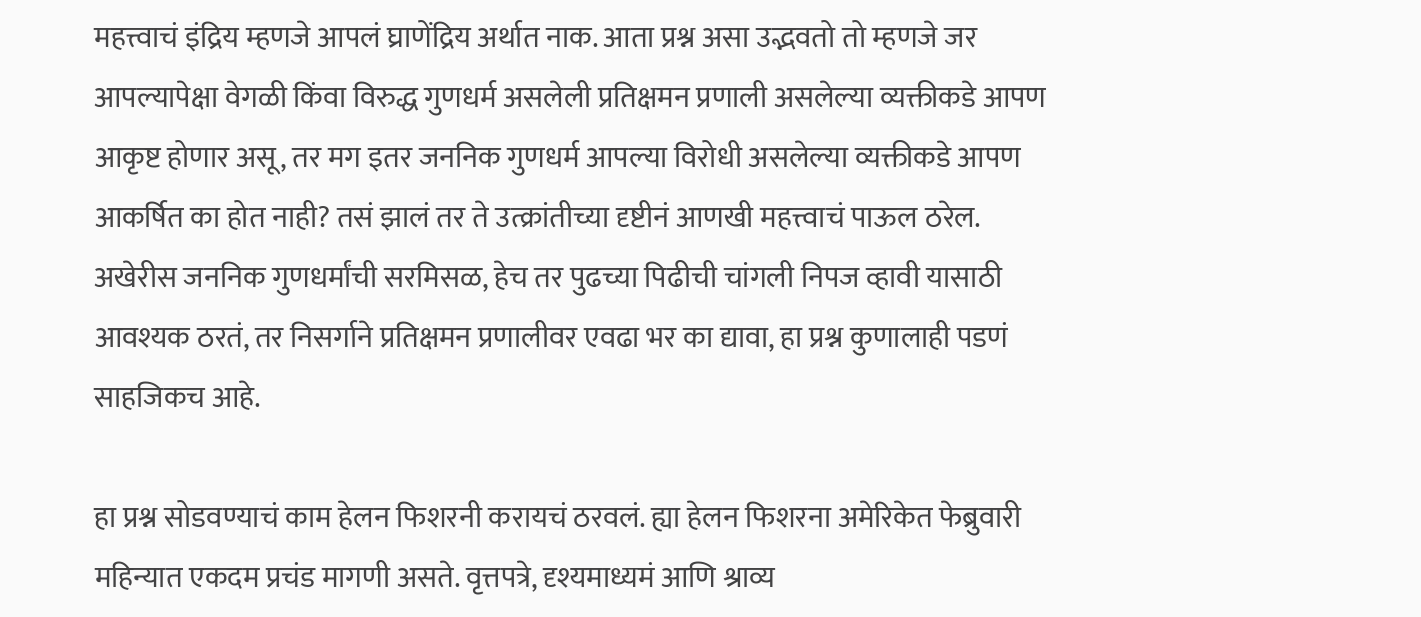महत्त्वाचं इंद्रिय म्हणजे आपलं घ्राणेंद्रिय अर्थात नाक. आता प्रश्न असा उद्भवतो तो म्हणजे जर आपल्यापेक्षा वेगळी किंवा विरुद्ध गुणधर्म असलेली प्रतिक्षमन प्रणाली असलेल्या व्यक्तीकडे आपण आकृष्ट होणार असू, तर मग इतर जननिक गुणधर्म आपल्या विरोधी असलेल्या व्यक्तीकडे आपण आकर्षित का होत नाही? तसं झालं तर ते उत्क्रांतीच्या दृष्टीनं आणखी महत्त्वाचं पाऊल ठरेल. अखेरीस जननिक गुणधर्मांची सरमिसळ, हेच तर पुढच्या पिढीची चांगली निपज व्हावी यासाठी आवश्यक ठरतं, तर निसर्गाने प्रतिक्षमन प्रणालीवर एवढा भर का द्यावा, हा प्रश्न कुणालाही पडणं साहजिकच आहे.

हा प्रश्न सोडवण्याचं काम हेलन फिशरनी करायचं ठरवलं. ह्या हेलन फिशरना अमेरिकेत फेब्रुवारी महिन्यात एकदम प्रचंड मागणी असते. वृत्तपत्रे, दृश्यमाध्यमं आणि श्राव्य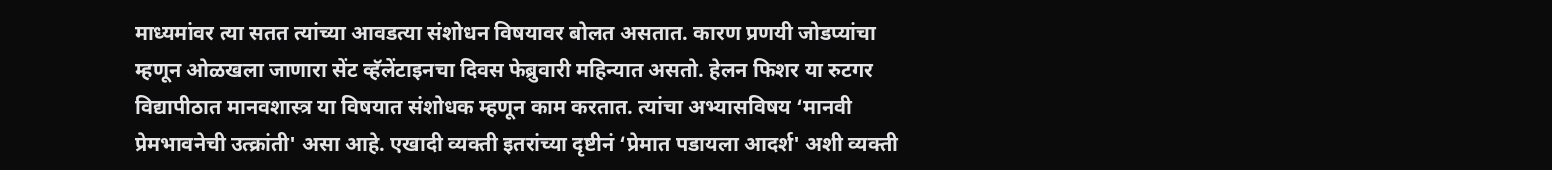माध्यमांवर त्या सतत त्यांच्या आवडत्या संशोधन विषयावर बोलत असतात. कारण प्रणयी जोडप्यांचा म्हणून ओळखला जाणारा सेंट व्हॅलेंटाइनचा दिवस फेब्रुवारी महिन्यात असतो. हेलन फिशर या रुटगर विद्यापीठात मानवशास्त्र या विषयात संशोधक म्हणून काम करतात. त्यांचा अभ्यासविषय ‘मानवी प्रेमभावनेची उत्क्रांती' असा आहे. एखादी व्यक्ती इतरांच्या दृष्टीनं ‘प्रेमात पडायला आदर्श' अशी व्यक्ती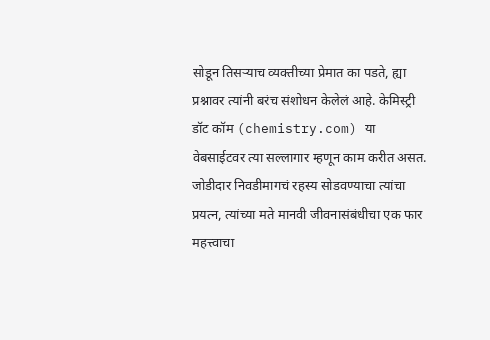सोडून तिसऱ्याच व्यक्तीच्या प्रेमात का पडते, ह्या प्रश्नावर त्यांनी बरंच संशोधन केलेलं आहे. केमिस्ट्री डॉट कॉम (chemistry.com) या वेबसाईटवर त्या सल्लागार म्हणून काम करीत असत. जोडीदार निवडीमागचं रहस्य सोडवण्याचा त्यांचा प्रयत्न, त्यांच्या मते मानवी जीवनासंबंधीचा एक फार महत्त्वाचा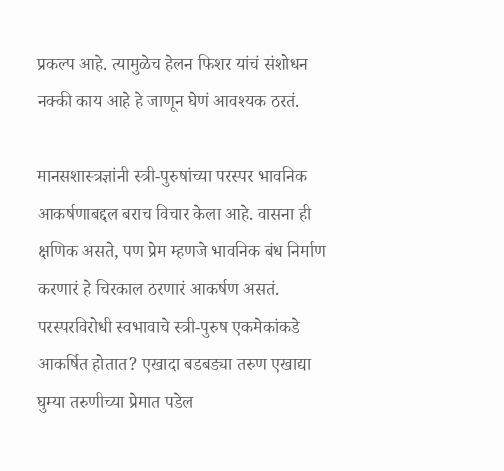प्रकल्प आहे. त्यामुळेच हेलन फिशर यांचं संशोधन नक्की काय आहे हे जाणून घेणं आवश्यक ठरतं.

मानसशास्त्रज्ञांनी स्त्री-पुरुषांच्या परस्पर भावनिक आकर्षणाबद्दल बराच विचार केला आहे. वासना ही क्षणिक असते, पण प्रेम म्हणजे भावनिक बंध निर्माण करणारं हे चिरकाल ठरणारं आकर्षण असतं. परस्परविरोधी स्वभावाचे स्त्री-पुरुष एकमेकांकडे आकर्षित होतात? एखादा बडबड्या तरुण एखाद्या घुम्या तरुणीच्या प्रेमात पडेल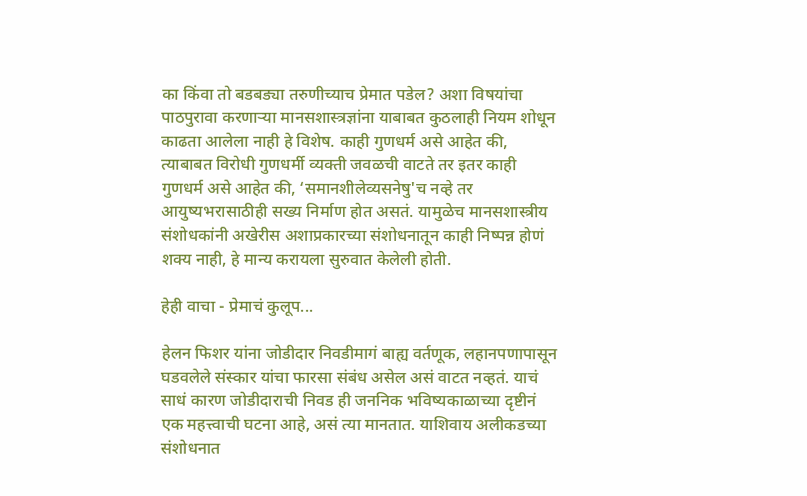का किंवा तो बडबड्या तरुणीच्याच प्रेमात पडेल? अशा विषयांचा पाठपुरावा करणाऱ्या मानसशास्त्रज्ञांना याबाबत कुठलाही नियम शोधून काढता आलेला नाही हे विशेष. काही गुणधर्म असे आहेत की, त्याबाबत विरोधी गुणधर्मी व्यक्ती जवळची वाटते तर इतर काही गुणधर्म असे आहेत की, ‘समानशीलेव्यसनेषु'च नव्हे तर आयुष्यभरासाठीही सख्य निर्माण होत असतं. यामुळेच मानसशास्त्रीय संशोधकांनी अखेरीस अशाप्रकारच्या संशोधनातून काही निष्पन्न होणं शक्य नाही, हे मान्य करायला सुरुवात केलेली होती.

हेही वाचा - प्रेमाचं कुलूप...

हेलन फिशर यांना जोडीदार निवडीमागं बाह्य वर्तणूक, लहानपणापासून घडवलेले संस्कार यांचा फारसा संबंध असेल असं वाटत नव्हतं. याचं साधं कारण जोडीदाराची निवड ही जननिक भविष्यकाळाच्या दृष्टीनं एक महत्त्वाची घटना आहे, असं त्या मानतात. याशिवाय अलीकडच्या संशोधनात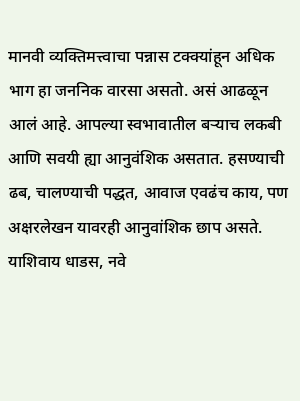मानवी व्यक्तिमत्त्वाचा पन्नास टक्क्यांहून अधिक भाग हा जननिक वारसा असतो. असं आढळून आलं आहे. आपल्या स्वभावातील बऱ्याच लकबी आणि सवयी ह्या आनुवंशिक असतात. हसण्याची ढब, चालण्याची पद्धत, आवाज एवढंच काय, पण अक्षरलेखन यावरही आनुवांशिक छाप असते. याशिवाय धाडस, नवे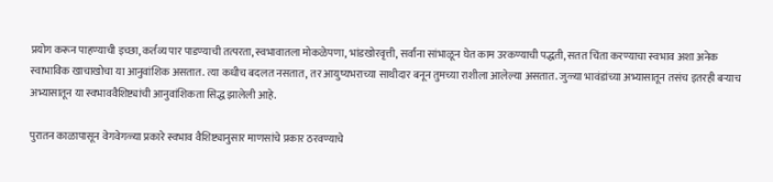प्रयोग करून पाहण्याची इच्छा, कर्तव्य पार पाडण्याची तत्परता, स्वभावातला मोकळेपणा, भांडखोरवृत्ती, सर्वांना सांभाळून घेत काम उरकण्याची पद्धती, सतत चिंता करण्याचा स्वभाव अशा अनेक स्वाभाविक खाचाखोचा या आनुवांशिक असतात. त्या कधीच बदलत नसतात, तर आयुष्यभराच्या साथीदार बनून तुमच्या राशीला आलेल्या असतात. जुळ्या भावंडांच्या अभ्यासातून तसंच इतरही बऱ्याच अभ्यासातून या स्वभाववैशिष्ट्यांची आनुवांशिकता सिद्ध झालेली आहे.

पुरातन काळापासून वेगवेगळ्या प्रकारे स्वभाव वैशिष्ट्यानुसार माणसांचे प्रकार ठरवण्याचे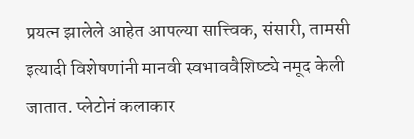प्रयत्न झालेले आहेत आपल्या सात्त्विक, संसारी, तामसी इत्यादी विशेषणांनी मानवी स्वभाववैशिष्ट्ये नमूद केली जातात. प्लेटोनं कलाकार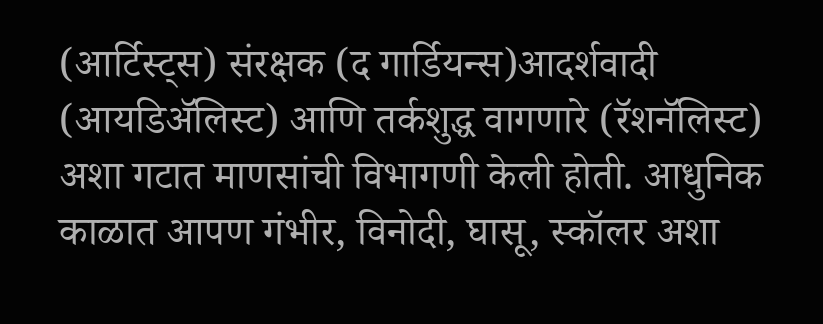(आर्टिस्ट्स) संरक्षक (द गार्डियन्स)आदर्शवादी (आयडिॲलिस्ट) आणि तर्कशुद्ध वागणारे (रॅशनॅलिस्ट) अशा गटात माणसांची विभागणी केली होती. आधुनिक काळात आपण गंभीर, विनोदी, घासू, स्कॉलर अशा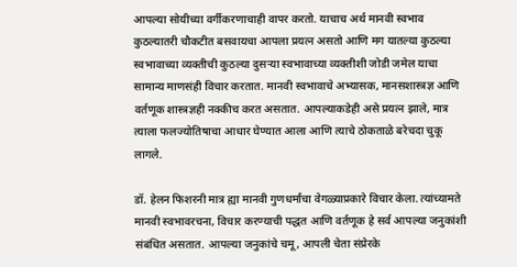आपल्या सोयीच्या वर्गीकरणाचाही वापर करतो. याचाच अर्थ मानवी स्वभाव कुठल्यातरी चौकटीत बसवायचा आपला प्रयत्न असतो आणि मग यातल्या कुठल्या स्वभावाच्या व्यक्तीची कुठल्या दुसऱ्या स्वभावाच्या व्यक्तीशी जोडी जमेल याचा सामान्य माणसंही विचार करतात. मानवी स्वभावाचे अभ्यासक, मानसशास्त्रज्ञ आणि वर्तणूक शास्त्रज्ञही नक्कीच करत असतात. आपल्याकडेही असे प्रयत्न झाले, मात्र त्याला फलज्योतिषाचा आधार घेण्यात आला आणि त्याचे ठोकताळे बरेचदा चुकू लागले.

डॉ. हेलन फिशरनी मात्र ह्या मानवी गुणधर्मांचा वेगळ्याप्रकारे विचार केला. त्यांच्यामते मानवी स्वभावरचना, विचार करण्याची पद्धत आणि वर्तणूक हे सर्व आपल्या जनुकांशी संबंधित असतात. आपल्या जनुकांचे चमू, आपली चेता संप्रेरके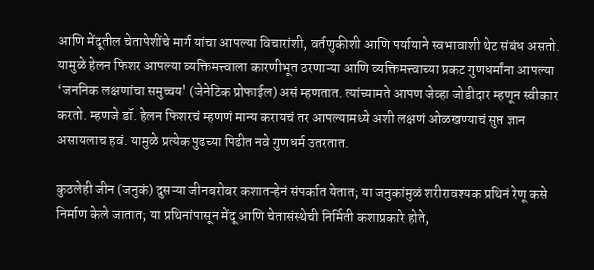आणि मेंदूतील चेतापेशींचे मार्ग यांचा आपल्या विचारांशी, वर्तणुकीशी आणि पर्यायाने स्वभावाशी थेट संबंध असतो. यामुळे हेलन फिशर आपल्या व्यक्तिमत्त्वाला कारणीभूत ठरणाऱ्या आणि व्यक्तिमत्त्वाच्या प्रकट गुणधर्मांना आपल्या ‘जननिक लक्षणांचा समुच्चय' (जेनेटिक प्रोफाईल) असं म्हणतात. त्यांच्यामते आपण जेव्हा जोडीदार म्हणून स्वीकार करतो. म्हणजे डॉ. हेलन फिशरचं म्हणणं मान्य करायचं तर आपल्यामध्ये अशी लक्षणं ओळखण्याचं सुप्त ज्ञान असायलाच हवं. यामुळे प्रत्येक पुढच्या पिढीत नवे गुणधर्म उतरतात.

कुठलेही जीन (जनुकं) दुसऱ्या जीनबरोबर कशातऱ्हेनं संपर्कात येतात; या जनुकांमुळं शरीरावश्यक प्रथिनं रेणू कसे निर्माण केले जातात; या प्रथिनांपासून मेंदू आणि चेतासंस्थेची निर्मिती कशाप्रकारे होते,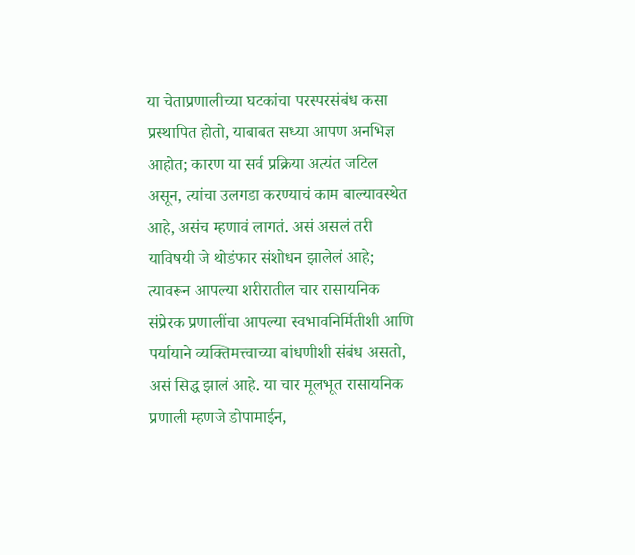या चेताप्रणालीच्या घटकांचा परस्परसंबंध कसा प्रस्थापित होतो, याबाबत सध्या आपण अनभिज्ञ आहोत; कारण या सर्व प्रक्रिया अत्यंत जटिल असून, त्यांचा उलगडा करण्याचं काम बाल्यावस्थेत आहे, असंच म्हणावं लागतं. असं असलं तरी याविषयी जे थोडंफार संशोधन झालेलं आहे; त्यावरून आपल्या शरीरातील चार रासायनिक संप्रेरक प्रणालींचा आपल्या स्वभावनिर्मितीशी आणि पर्यायाने व्यक्तिमत्त्वाच्या बांधणीशी संबंध असतो, असं सिद्ध झालं आहे. या चार मूलभूत रासायनिक प्रणाली म्हणजे डोपामाईन,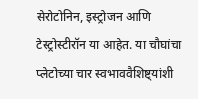सेरोटोनिन, इस्ट्रोजन आणि टेस्ट्रोस्टीरॉन या आहेत. या चौघांचा प्लेटोच्या चार स्वभाववैशिष्ट्यांशी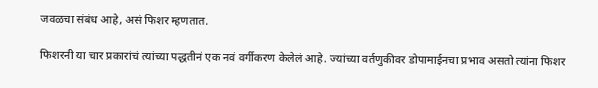जवळचा संबंध आहे, असं फिशर म्हणतात.

फिशरनी या चार प्रकारांचं त्यांच्या पद्धतीनं एक नवं वर्गीकरण केलेलं आहे. ज्यांच्या वर्तणुकीवर डोपामाईनचा प्रभाव असतो त्यांना फिशर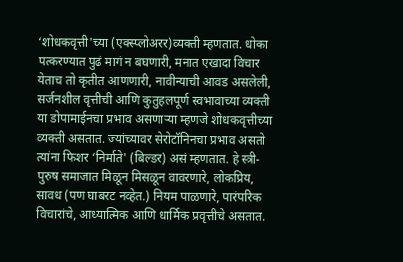‘शोधकवृत्ती'च्या (एक्स्प्लोअरर)व्यक्ती म्हणतात. धोका पत्करण्यात पुढं मागं न बघणारी, मनात एखादा विचार येताच तो कृतीत आणणारी, नावीन्याची आवड असलेली, सर्जनशील वृत्तीची आणि कुतुहलपूर्ण स्वभावाच्या व्यक्ती या डोपामाईनचा प्रभाव असणाऱ्या म्हणजे शोधकवृत्तीच्या व्यक्ती असतात. ज्यांच्यावर सेरोटॉनिनचा प्रभाव असतो त्यांना फिशर ‘निर्माते' (बिल्डर) असं म्हणतात. हे स्त्री-पुरुष समाजात मिळून मिसळून वावरणारे, लोकप्रिय, सावध (पण घाबरट नव्हेत.) नियम पाळणारे, पारंपरिक विचारांचे, आध्यात्मिक आणि धार्मिक प्रवृत्तीचे असतात.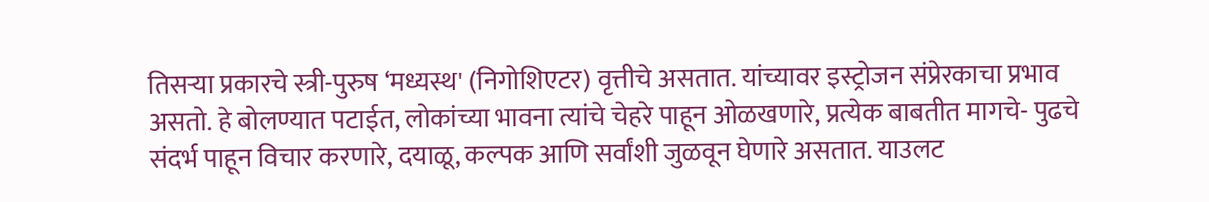तिसऱ्या प्रकारचे स्त्री-पुरुष ‘मध्यस्थ' (निगोशिएटर) वृत्तीचे असतात. यांच्यावर इस्ट्रोजन संप्रेरकाचा प्रभाव असतो. हे बोलण्यात पटाईत, लोकांच्या भावना त्यांचे चेहरे पाहून ओळखणारे, प्रत्येक बाबतीत मागचे- पुढचे संदर्भ पाहून विचार करणारे, दयाळू, कल्पक आणि सर्वांशी जुळवून घेणारे असतात. याउलट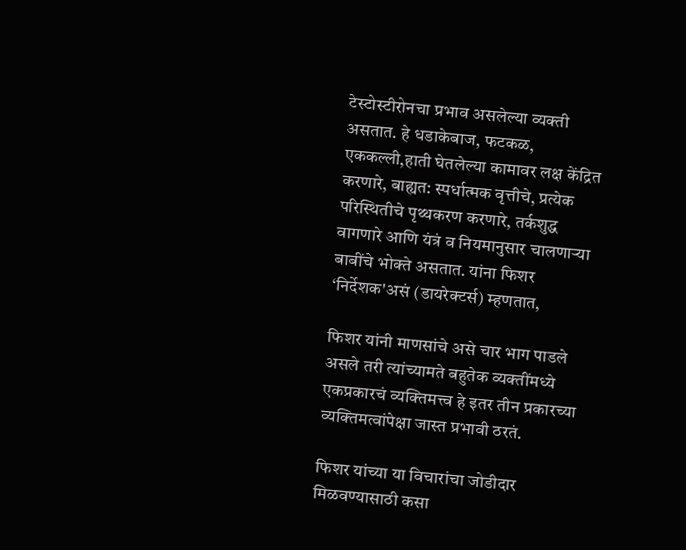टेस्टोस्टीरोनचा प्रभाव असलेल्या व्यक्ती असतात. हे धडाकेबाज, फटकळ, एककल्ली,हाती घेतलेल्या कामावर लक्ष केंद्रित करणारे, बाह्यत: स्पर्धात्मक वृत्तीचे, प्रत्येक परिस्थितीचे पृथ्थकरण करणारे, तर्कशुद्ध वागणारे आणि यंत्रं व नियमानुसार चालणाऱ्या बाबींचे भोक्ते असतात. यांना फिशर ‘निर्देशक'असं (डायरेक्टर्स) म्हणतात,

फिशर यांनी माणसांचे असे चार भाग पाडले असले तरी त्यांच्यामते बहुतेक व्यक्तींमध्ये एकप्रकारचं व्यक्तिमत्त्व हे इतर तीन प्रकारच्या व्यक्तिमत्वांपेक्षा जास्त प्रभावी ठरतं.

फिशर यांच्या या विचारांचा जोडीदार मिळवण्यासाठी कसा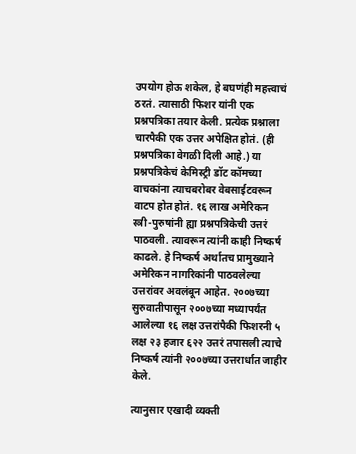उपयोग होऊ शकेल, हे बघणंही महत्त्वाचं ठरतं. त्यासाठी फिशर यांनी एक प्रश्नपत्रिका तयार केली. प्रत्येक प्रश्नाला चारपैकी एक उत्तर अपेक्षित होतं. (ही प्रश्नपत्रिका वेगळी दिली आहे.) या प्रश्नपत्रिकेचं केमिस्ट्री डॉट कॉमच्या वाचकांना त्याचबरोबर वेबसाईटवरून वाटप होत होतं. १६ लाख अमेरिकन स्त्री-पुरुषांनी ह्या प्रश्नपत्रिकेची उत्तरं पाठवली. त्यावरून त्यांनी काही निष्कर्ष काढले. हे निष्कर्ष अर्थातच प्रामुख्याने अमेरिकन नागरिकांनी पाठवलेल्या उत्तरांवर अवलंबून आहेत. २००७च्या सुरुवातीपासून २००७च्या मध्यापर्यंत आलेल्या १६ लक्ष उत्तरांपैकी फिशरनी ५ लक्ष २३ हजार ६२२ उत्तरं तपासली त्याचे निष्कर्ष त्यांनी २००७च्या उत्तरार्धात जाहीर केले.

त्यानुसार एखादी व्यक्ती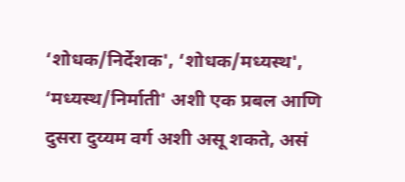‘शोधक/निर्देशक', ‘शोधक/मध्यस्थ', ‘मध्यस्थ/निर्माती' अशी एक प्रबल आणि दुसरा दुय्यम वर्ग अशी असू शकते, असं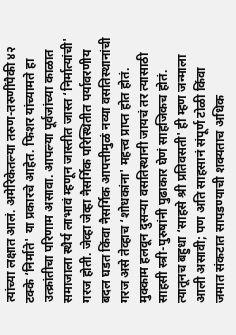त्यांच्या लक्षात आलं. अमेरिकेतल्या तरुण-तरुणींपैकी ४२ टक्के ‘निर्माते' या प्रकारचे आहेत. फिशर यांच्यामते हा उत्क्रांतीचा परिणाम असावा. आपल्या पूर्वजांच्या काळात समाजाला स्थैर्य लाभावं म्हणून जास्तीत जास्त ‘निर्मात्यांची' गरज होती. जेव्हा जेव्हा नैसर्गिक परिस्थितीत पर्यावरणीय बदल घडत किंवा नैसर्गिक आपत्तीमुळं नव्या वसतिस्थानांची गरज असे तेव्हाच ‘शोधकांना' महत्त्व प्राप्त होत होतं. मुक्काम हलवून दुसऱ्या वसतिस्थानी जायचं तर त्यासाठी साहसी स्त्री-पुरुषांनी पुढाकार घेणं साहजिकच होतं. त्यातूनच बहुधा ‘साहसे श्री प्रतिवसती' ही म्हण जन्माला आली असावी; पण अति साहसानं संपूर्ण टोळी किंवा जमात संकटात सापडण्याची शक्यताच अधिक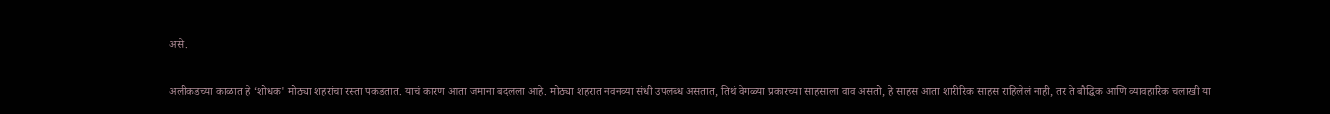असे.

अलीकडच्या काळात हे ‘शोधक' मोठ्या शहरांचा रस्ता पकडतात. याचं कारण आता जमाना बदलला आहे. मोठ्या शहरात नवनव्या संधी उपलब्ध असतात, तिथं वेगळ्या प्रकारच्या साहसाला वाव असतो, हे साहस आता शारीरिक साहस राहिलेलं नाही, तर ते बौद्धिक आणि व्यावहारिक चलाखी या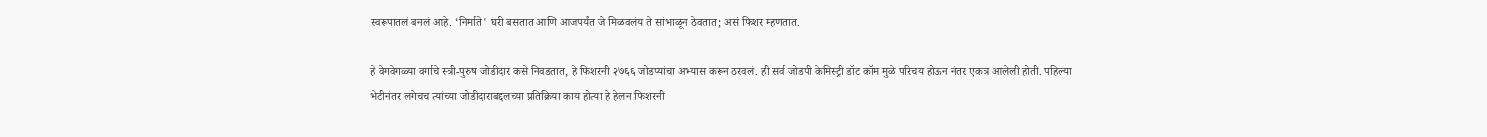स्वरूपातलं बनलं आहे. ‘निर्माते' घरी बसतात आणि आजपर्यंत जे मिळवलंय ते सांभाळून ठेवतात; असं फिशर म्हणतात.

हे वेगवेगळ्या वर्गाचे स्त्री-पुरुष जोडीदार कसे निवडतात, हे फिशरनी २७६६ जोडप्यांचा अभ्यास करून ठरवलं. ही सर्व जोडपी केमिस्ट्री डॉट कॉम मुळे परिचय होऊन नंतर एकत्र आलेली होती. पहिल्या भेटीनंतर लगेचच त्यांच्या जोडीदाराबद्दलच्या प्रतिक्रिया काय होत्या हे हेलन फिशरनी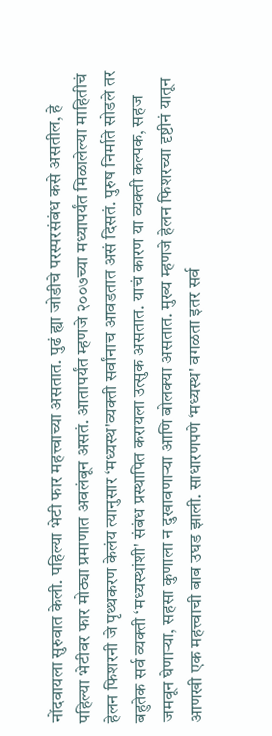नोंदवायला सुरुवात केली. पहिल्या भेटी फार महत्त्वाच्या असतात. पुढं ह्या जोडीचे परस्परसंबंध कसे असतील, हे पहिल्या भेटीवर फार मोठ्या प्रमाणात अवलंबून असतं. आतापर्यंत म्हणजे २००७च्या मध्यापर्यंत मिळालेल्या माहितीचं हेलन फिशरनी जे पृथ्थकरण केलंय त्यानुसार ‘मध्यस्थ'व्यक्ती सर्वांनाच आवडतात असं दिसतं. पुरुष निर्माते सोडले तर बहुतेक सर्व व्यक्ती ‘मध्यस्थांशी' संबंध प्रस्थापित करायला उत्सुक असतात. याचं कारण या व्यक्ती कल्पक, सहज जमवून घेणाऱ्या, सहसा कुणाला न दुखावणाऱ्या आणि बोलक्या असतात. मुख्य म्हणजे हेलन फिशरच्या दृष्टीनं यातून आणखी एक महत्त्वाची बाब उघड झाली. साधारणपणे ‘मध्यस्थ' वगळता इतर सर्व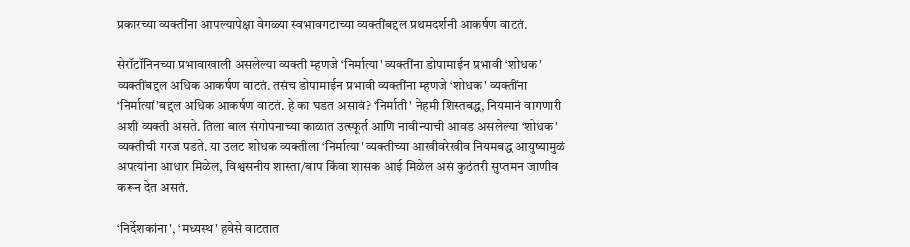प्रकारच्या व्यक्तींना आपल्यापेक्षा वेगळ्या स्वभावगटाच्या व्यक्तींबद्दल प्रथमदर्शनी आकर्षण वाटतं.

सेरॉटॉनिनच्या प्रभावाखाली असलेल्या व्यक्ती म्हणजे ‘निर्मात्या' व्यक्तींना डोपामाईन प्रभावी ‘शोधक' व्यक्तींबद्दल अधिक आकर्षण वाटतं. तसंच डोपामाईन प्रभावी व्यक्तींना म्हणजे ‘शोधक' व्यक्तींना ‘निर्मात्यां'बद्दल अधिक आकर्षण वाटतं. हे का घडत असावं? ‘निर्माती' नेहमी शिस्तबद्ध, नियमानं वागणारी अशी व्यक्ती असते. तिला बाल संगोपनाच्या काळात उत्स्फूर्त आणि नावीन्याची आवड असलेल्या ‘शोधक' व्यक्तीची गरज पडते. या उलट शोधक व्यक्तीला ‘निर्मात्या' व्यक्तीच्या आखीवरेखीव नियमबद्ध आयुष्यामुळं अपत्यांना आधार मिळेल, विश्वसनीय शास्ता/बाप किंवा शासक आई मिळेल असं कुठंतरी सुप्तमन जाणीव करून देत असतं.

‘निर्देशकांना', ‘मध्यस्थ' हवेसे वाटतात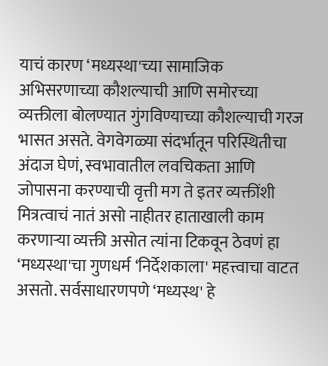याचं कारण ‘मध्यस्था'च्या सामाजिक अभिसरणाच्या कौशल्याची आणि समोरच्या व्यक्तीला बोलण्यात गुंगविण्याच्या कौशल्याची गरज भासत असते. वेगवेगळ्या संदर्भातून परिस्थितीचा अंदाज घेणं, स्वभावातील लवचिकता आणि जोपासना करण्याची वृत्ती मग ते इतर व्यक्तींशी मित्रत्वाचं नातं असो नाहीतर हाताखाली काम करणाऱ्या व्यक्ती असोत त्यांना टिकवून ठेवणं हा ‘मध्यस्था'चा गुणधर्म ‘निर्देशकाला' महत्त्वाचा वाटत असतो. सर्वसाधारणपणे ‘मध्यस्थ' हे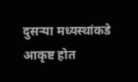दुसऱ्या मध्यस्थांकडे आकृष्ट होत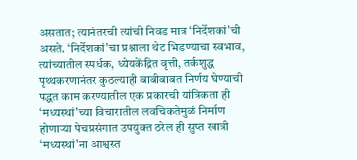असतात; त्यानंतरची त्यांची निवड मात्र ‘निर्देशकां'ची असते. ‘निर्देशकां'चा प्रश्नाला थेट भिडण्याचा स्वभाव, त्यांच्यातील स्पर्धक, ध्येयकेंद्रित वृत्ती, तर्कशुद्ध पृथ्थकरणानंतर कुठल्याही बाबीबाबत निर्णय घेण्याची पद्धत काम करण्यातील एक प्रकारची यांत्रिकता ही ‘मध्यस्थां'च्या विचारातील लवचिकतेमुळं निर्माण होणाऱ्या पेचप्रसंगात उपयुक्त ठरेल ही सुप्त खात्री ‘मध्यस्थां'ना आश्वस्त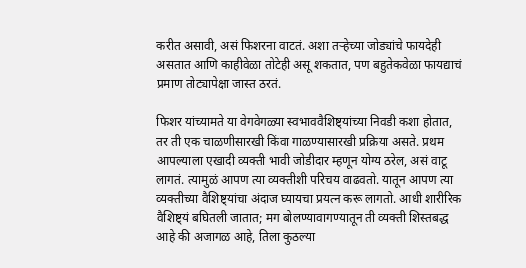करीत असावी, असं फिशरना वाटतं. अशा तऱ्हेच्या जोड्यांचे फायदेही असतात आणि काहीवेळा तोटेही असू शकतात, पण बहुतेकवेळा फायद्याचं प्रमाण तोट्यापेक्षा जास्त ठरतं.

फिशर यांच्यामते या वेगवेगळ्या स्वभाववैशिष्ट्यांच्या निवडी कशा होतात, तर ती एक चाळणीसारखी किंवा गाळण्यासारखी प्रक्रिया असते. प्रथम आपल्याला एखादी व्यक्ती भावी जोडीदार म्हणून योग्य ठरेल, असं वाटू लागतं. त्यामुळं आपण त्या व्यक्तीशी परिचय वाढवतो. यातून आपण त्या व्यक्तीच्या वैशिष्ट्यांचा अंदाज घ्यायचा प्रयत्न करू लागतो. आधी शारीरिक वैशिष्ट्यं बघितली जातात; मग बोलण्यावागण्यातून ती व्यक्ती शिस्तबद्ध आहे की अजागळ आहे, तिला कुठल्या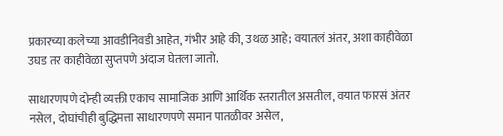प्रकारच्या कलेच्या आवडीनिवडी आहेत, गंभीर आहे की, उथळ आहे; वयातलं अंतर, अशा काहीवेळा उघड तर काहीवेळा सुप्तपणे अंदाज घेतला जातो.

साधारणपणे दोन्ही व्यक्ती एकाच सामाजिक आणि आर्थिक स्तरातील असतील, वयात फारसं अंतर नसेल, दोघांचीही बुद्धिमत्ता साधारणपणे समान पातळीवर असेल,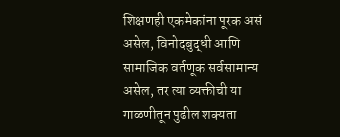शिक्षणही एकमेकांना पूरक असं असेल, विनोदबुद्धी आणि सामाजिक वर्तणूक सर्वसामान्य असेल, तर त्या व्यक्तीची या गाळणीतून पुढील शक्यता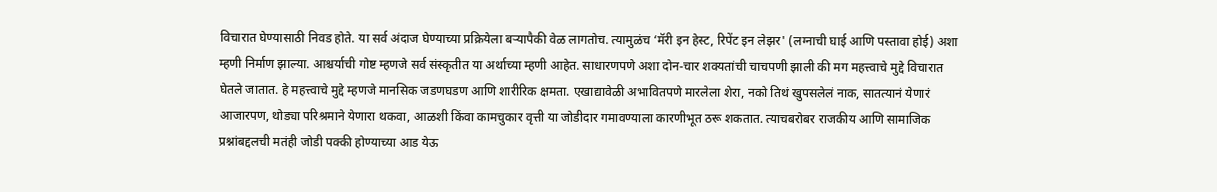विचारात घेण्यासाठी निवड होते. या सर्व अंदाज घेण्याच्या प्रक्रियेला बऱ्यापैकी वेळ लागतोच. त्यामुळंच ‘मॅरी इन हेस्ट, रिपेंट इन लेझर' (लग्नाची घाई आणि पस्तावा होई) अशा म्हणी निर्माण झाल्या. आश्चर्याची गोष्ट म्हणजे सर्व संस्कृतीत या अर्थाच्या म्हणी आहेत. साधारणपणे अशा दोन-चार शक्यतांची चाचपणी झाली की मग महत्त्वाचे मुद्दे विचारात घेतले जातात. हे महत्त्वाचे मुद्दे म्हणजे मानसिक जडणघडण आणि शारीरिक क्षमता. एखाद्यावेळी अभावितपणे मारलेला शेरा, नको तिथं खुपसलेलं नाक, सातत्यानं येणारं आजारपण, थोड्या परिश्रमाने येणारा थकवा, आळशी किंवा कामचुकार वृत्ती या जोडीदार गमावण्याला कारणीभूत ठरू शकतात. त्याचबरोबर राजकीय आणि सामाजिक प्रश्नांबद्दलची मतंही जोडी पक्की होण्याच्या आड येऊ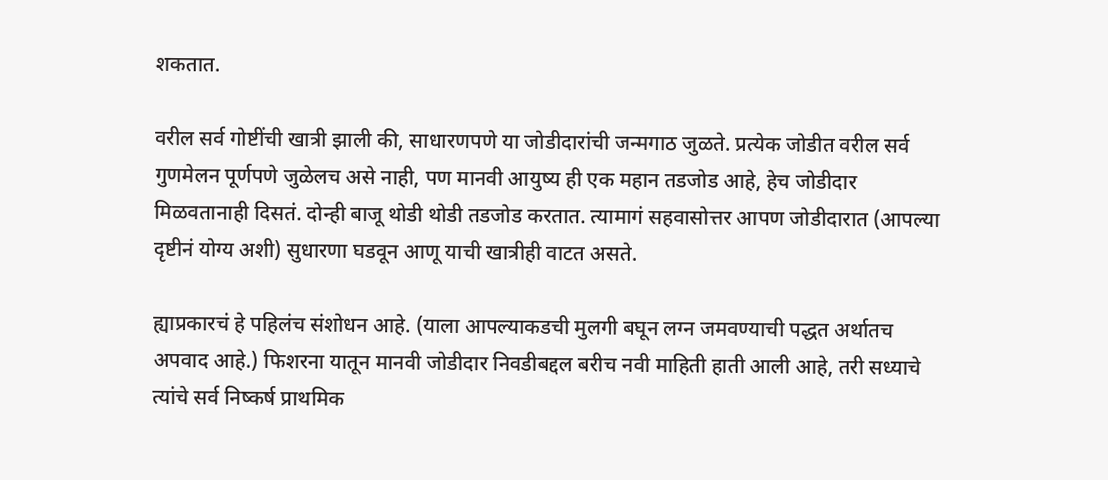शकतात.

वरील सर्व गोष्टींची खात्री झाली की, साधारणपणे या जोडीदारांची जन्मगाठ जुळते. प्रत्येक जोडीत वरील सर्व गुणमेलन पूर्णपणे जुळेलच असे नाही, पण मानवी आयुष्य ही एक महान तडजोड आहे, हेच जोडीदार मिळवतानाही दिसतं. दोन्ही बाजू थोडी थोडी तडजोड करतात. त्यामागं सहवासोत्तर आपण जोडीदारात (आपल्या दृष्टीनं योग्य अशी) सुधारणा घडवून आणू याची खात्रीही वाटत असते.

ह्याप्रकारचं हे पहिलंच संशोधन आहे. (याला आपल्याकडची मुलगी बघून लग्न जमवण्याची पद्धत अर्थातच अपवाद आहे.) फिशरना यातून मानवी जोडीदार निवडीबद्दल बरीच नवी माहिती हाती आली आहे, तरी सध्याचे त्यांचे सर्व निष्कर्ष प्राथमिक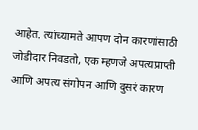आहेत. त्यांच्यामते आपण दोन कारणांसाठी जोडीदार निवडतो, एक म्हणजे अपत्यप्राप्ती आणि अपत्य संगोपन आणि दुसरं कारण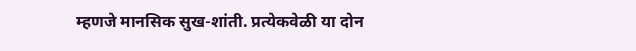म्हणजे मानसिक सुख-शांती. प्रत्येकवेळी या दोन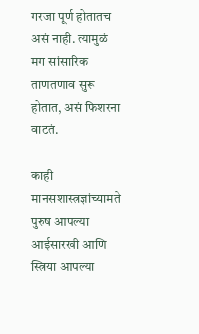गरजा पूर्ण होतातच असं नाही. त्यामुळं मग सांसारिक ताणतणाव सुरू होतात, असं फिशरना वाटतं.

काही मानसशास्त्रज्ञांच्यामते पुरुष आपल्या आईसारखी आणि स्त्रिया आपल्या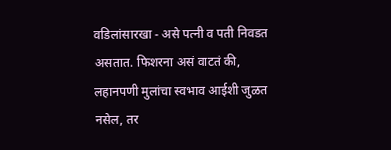वडिलांसारखा - असे पत्नी व पती निवडत असतात. फिशरना असं वाटतं की, लहानपणी मुलांचा स्वभाव आईशी जुळत नसेल, तर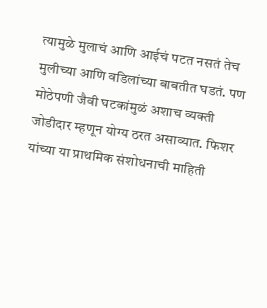त्यामुळे मुलाचं आणि आईचं पटत नसतं तेच मुलीच्या आणि वडिलांच्या बाबतीत घडतं. पण मोठेपणी जैवी घटकांमुळं अशाच व्यक्ती जोडीदार म्हणून योग्य ठरत असाव्यात. फिशर यांच्या या प्राथमिक संशोधनाची माहिती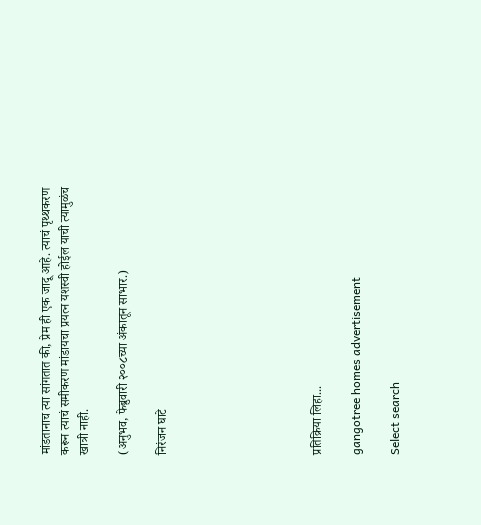मांडतानाच त्या सांगतात की, प्रेम ही एक जादू आहे. त्याचं पृथ्थकरण करून त्याचं समीकरण मांडायचा प्रयत्न यशस्वी होईल याची त्यामुळंच खात्री नाही.

(अनुभव, फेब्रुवारी २००८च्या अंकातून साभार.)

निरंजन घाटे







प्रतिक्रिया लिहा...

gangotree homes advertisement

Select search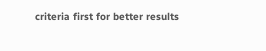criteria first for better results